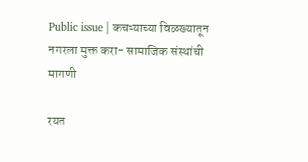Public issue | कचऱ्याच्या विळख्यातून नगरला मुक्त करा- सामाजिक संस्थांची मागणी

रयत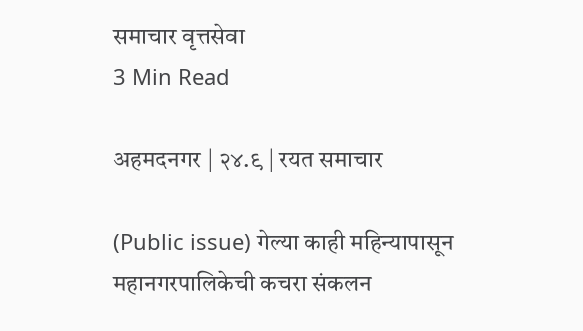समाचार वृत्तसेवा
3 Min Read

अहमदनगर | २४.९ | रयत समाचार

(Public issue) गेल्या काही महिन्यापासून महानगरपालिकेची कचरा संकलन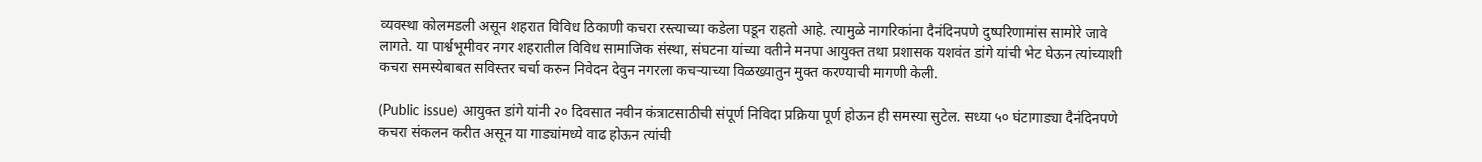व्यवस्था कोलमडली असून शहरात विविध ठिकाणी कचरा रस्त्याच्या कडेला पडून राहतो आहे. त्यामुळे नागरिकांना दैनंदिनपणे दुष्परिणामांस सामोरे जावे लागते. या पार्श्वभूमीवर नगर शहरातील विविध सामाजिक संस्था, संघटना यांच्या वतीने मनपा आयुक्त तथा प्रशासक यशवंत डांगे यांची भेट घेऊन त्यांच्याशी कचरा समस्येबाबत सविस्तर चर्चा करुन निवेदन देवुन नगरला कचऱ्याच्या विळख्यातुन मुक्त करण्याची मागणी केली.

(Public issue) आयुक्त डांगे यांनी २० दिवसात नवीन कंत्राटसाठीची संपूर्ण निविदा प्रक्रिया पूर्ण होऊन ही समस्या सुटेल. सध्या ५० घंटागाड्या दैनंदिनपणे कचरा संकलन करीत असून या गाड्यांमध्ये वाढ होऊन त्यांची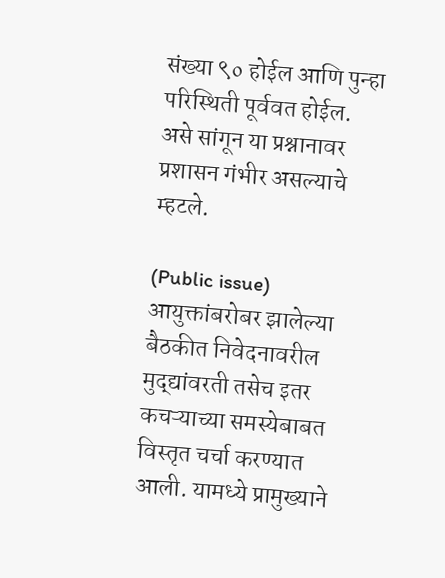संख्या ९० होईल आणि पुन्हा परिस्थिती पूर्ववत होईल. असे सांगून या प्रश्नानावर प्रशासन गंभीर असल्याचे म्हटले.

(Public issue) आयुक्तांबरोबर झालेल्या बैठकीत निवेदनावरील मुद्द्यांवरती तसेच इतर कचऱ्याच्या समस्येबाबत विस्तृत चर्चा करण्यात आली. यामध्ये प्रामुख्याने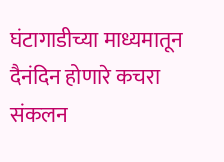घंटागाडीच्या माध्यमातून दैनंदिन होणारे कचरा संकलन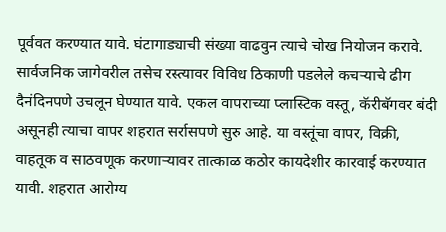पूर्ववत करण्यात यावे. घंटागाड्याची संख्या वाढवुन त्याचे चोख नियोजन करावे. सार्वजनिक जागेवरील तसेच रस्त्यावर विविध ठिकाणी पडलेले कचऱ्याचे ढीग दैनंदिनपणे उचलून घेण्यात यावे. एकल वापराच्या प्लास्टिक वस्तू, कॅरीबॅगवर बंदी असूनही त्याचा वापर शहरात सर्रासपणे सुरु आहे. या वस्तूंचा वापर, विक्री, वाहतूक व साठवणूक करणाऱ्यावर तात्काळ कठोर कायदेशीर कारवाई करण्यात यावी. शहरात आरोग्य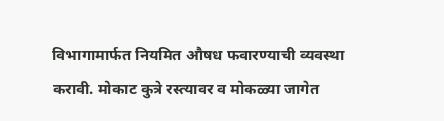विभागामार्फत नियमित औषध फवारण्याची व्यवस्था करावी. मोकाट कुत्रे रस्त्यावर व मोकळ्या जागेत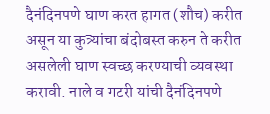दैनंदिनपणे घाण करत हागत (शौच) करीत असून या कुत्र्यांचा बंदोबस्त करुन ते करीत असलेली घाण स्वच्छ करण्याची व्यवस्था करावी. नाले व गटरी यांची दैनंदिनपणे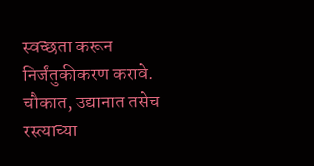स्वच्छता करून निर्जंतुकीकरण करावे. चौकात, उद्यानात तसेच रस्त्याच्या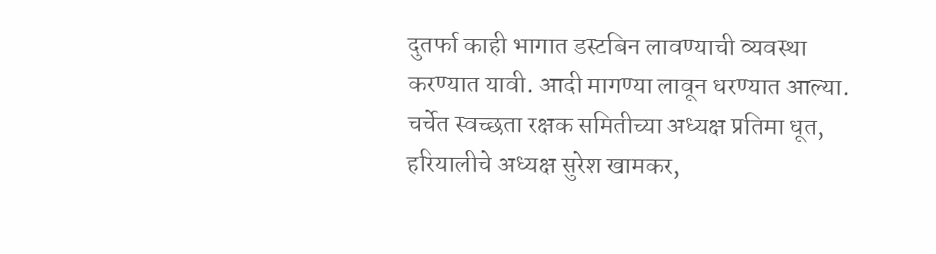दुतर्फा काही भागात डस्टबिन लावण्याची व्यवस्था करण्यात यावी. आदी मागण्या लावून धरण्यात आल्या.
चर्चेत स्वच्छता रक्षक समितीच्या अध्यक्ष प्रतिमा धूत, हरियालीचे अध्यक्ष सुरेश खामकर,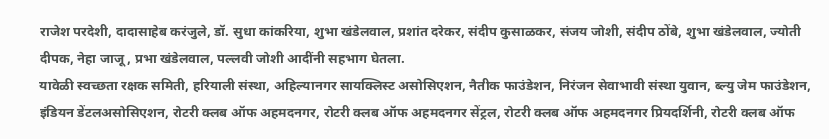राजेश परदेशी, दादासाहेब करंजुले, डॉ. सुधा कांकरिया, शुभा खंडेलवाल, प्रशांत दरेकर, संदीप कुसाळकर, संजय जोशी, संदीप ठोंबे, शुभा खंडेलवाल, ज्योती दीपक, नेहा जाजू , प्रभा खंडेलवाल, पल्लवी जोशी आदींनी सहभाग घेतला.
यावेळी स्वच्छता रक्षक समिती, हरियाली संस्था, अहिल्यानगर सायक्लिस्ट असोसिएशन, नैतीक फाउंडेशन, निरंजन सेवाभावी संस्था युवान, ब्ल्यु जेम फाउंडेशन, इंडियन डेंटलअसोसिएशन, रोटरी क्लब ऑफ अहमदनगर, रोटरी क्लब ऑफ अहमदनगर सेंट्रल, रोटरी क्लब ऑफ अहमदनगर प्रियदर्शिनी, रोटरी क्लब ऑफ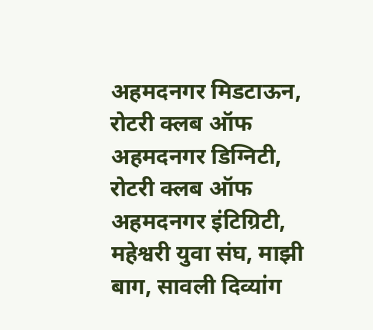अहमदनगर मिडटाऊन, रोटरी क्लब ऑफ अहमदनगर डिग्निटी, रोटरी क्लब ऑफ अहमदनगर इंटिग्रिटी, महेश्वरी युवा संघ, माझी बाग, सावली दिव्यांग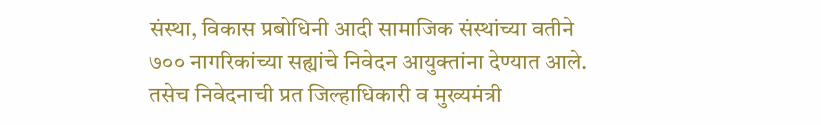संस्था, विकास प्रबोधिनी आदी सामाजिक संस्थांच्या वतीने ७०० नागरिकांच्या सह्यांचे निवेदन आयुक्तांना देण्यात आले. तसेच निवेदनाची प्रत जिल्हाधिकारी व मुख्यमंत्री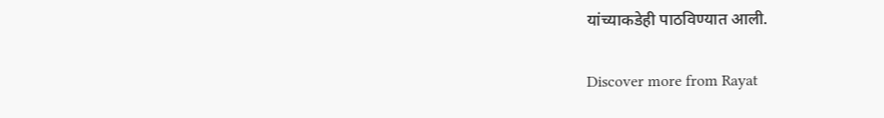यांच्याकडेही पाठविण्यात आली.

Discover more from Rayat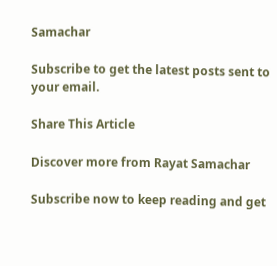Samachar

Subscribe to get the latest posts sent to your email.

Share This Article

Discover more from Rayat Samachar

Subscribe now to keep reading and get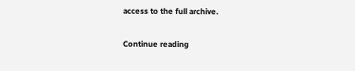access to the full archive.

Continue reading